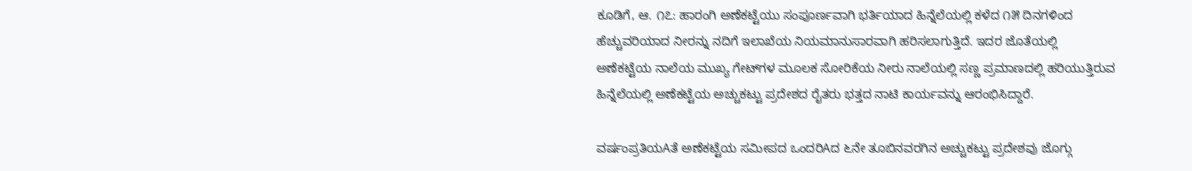ಕೂಡಿಗೆ, ಆ. ೧೭: ಹಾರಂಗಿ ಅಣೆಕಟ್ಟೆಯು ಸಂಪೂರ್ಣವಾಗಿ ಭರ್ತಿಯಾದ ಹಿನ್ನೆಲೆಯಲ್ಲಿ ಕಳೆದ ೧೫ ದಿನಗಳಿಂದ ಹೆಚ್ಚುವರಿಯಾದ ನೀರನ್ನು ನದಿಗೆ ಇಲಾಖೆಯ ನಿಯಮಾನುಸಾರವಾಗಿ ಹರಿಸಲಾಗುತ್ತಿದೆ. ಇದರ ಜೊತೆಯಲ್ಲಿ ಅಣೆಕಟ್ಟೆಯ ನಾಲೆಯ ಮುಖ್ಯ ಗೇಟ್‌ಗಳ ಮೂಲಕ ಸೋರಿಕೆಯ ನೀರು ನಾಲೆಯಲ್ಲಿ ಸಣ್ಣ ಪ್ರಮಾಣದಲ್ಲಿ ಹರಿಯುತ್ತಿರುವ ಹಿನ್ನೆಲೆಯಲ್ಲಿ ಅಣೆಕಟ್ಟೆಯ ಅಚ್ಚುಕಟ್ಟು ಪ್ರದೇಶದ ರೈತರು ಭತ್ತದ ನಾಟಿ ಕಾರ್ಯವನ್ನು ಆರಂಭಿಸಿದ್ದಾರೆ.

ವರ್ಷಂಪ್ರತಿಯAತೆ ಅಣೆಕಟ್ಟೆಯ ಸಮೀಪದ ಒಂದರಿAದ ೬ನೇ ತೂಬಿನವರಗಿನ ಅಚ್ಚುಕಟ್ಟು ಪ್ರದೇಶವು ಜೊಗ್ಗು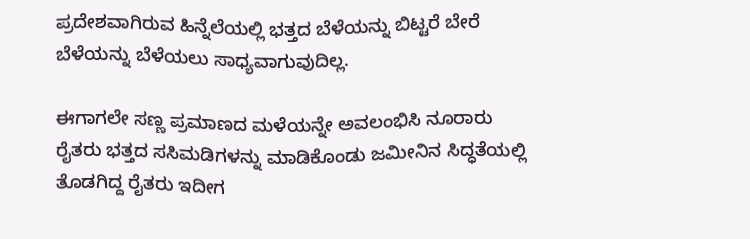ಪ್ರದೇಶವಾಗಿರುವ ಹಿನ್ನೆಲೆಯಲ್ಲಿ ಭತ್ತದ ಬೆಳೆಯನ್ನು ಬಿಟ್ಟರೆ ಬೇರೆ ಬೆಳೆಯನ್ನು ಬೆಳೆಯಲು ಸಾಧ್ಯವಾಗುವುದಿಲ್ಲ.

ಈಗಾಗಲೇ ಸಣ್ಣ ಪ್ರಮಾಣದ ಮಳೆಯನ್ನೇ ಅವಲಂಭಿಸಿ ನೂರಾರು ರೈತರು ಭತ್ತದ ಸಸಿಮಡಿಗಳನ್ನು ಮಾಡಿಕೊಂಡು ಜಮೀನಿನ ಸಿದ್ಧತೆಯಲ್ಲಿ ತೊಡಗಿದ್ದ ರೈತರು ಇದೀಗ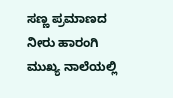ಸಣ್ಣ ಪ್ರಮಾಣದ ನೀರು ಹಾರಂಗಿ ಮುಖ್ಯ ನಾಲೆಯಲ್ಲಿ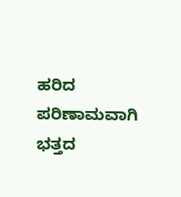ಹರಿದ ಪರಿಣಾಮವಾಗಿ ಭತ್ತದ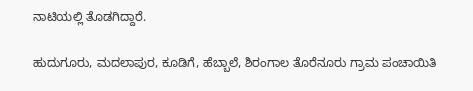ನಾಟಿಯಲ್ಲಿ ತೊಡಗಿದ್ದಾರೆ.

ಹುದುಗೂರು, ಮದಲಾಪುರ, ಕೂಡಿಗೆ, ಹೆಬ್ಬಾಲೆ, ಶಿರಂಗಾಲ ತೊರೆನೂರು ಗ್ರಾಮ ಪಂಚಾಯಿತಿ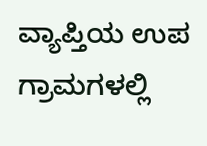ವ್ಯಾಪ್ತಿಯ ಉಪ ಗ್ರಾಮಗಳಲ್ಲಿ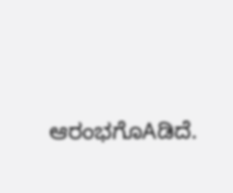ಆರಂಭಗೊAಡಿದೆ.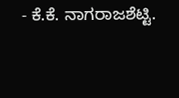- ಕೆ.ಕೆ. ನಾಗರಾಜಶೆಟ್ಟಿ.